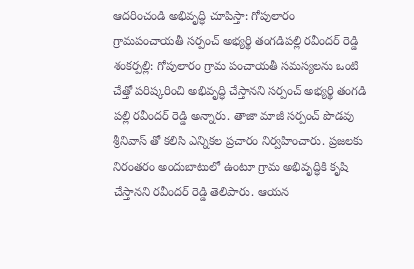ఆదరించండి అభివృద్ధి చూపిస్తా: గోపులారం గ్రామపంచాయతీ సర్పంచ్ అభ్యర్థి తంగడిపల్లి రవీందర్ రెడ్డి
శంకర్పల్లి: గోపులారం గ్రామ పంచాయతీ సమస్యలను ఒంటి చేత్తో పరిష్కరించి అభివృద్ధి చేస్తానని సర్పంచ్ అభ్యర్థి తంగడి పల్లి రవీందర్ రెడ్డి అన్నారు. తాజా మాజీ సర్పంచ్ పొడవు శ్రీనివాస్ తో కలిసి ఎన్నికల ప్రచారం నిర్వహించారు. ప్రజలకు నిరంతరం అందుబాటులో ఉంటూ గ్రామ అభివృద్ధికి కృషి చేస్తానని రవీందర్ రెడ్డి తెలిపారు. ఆయన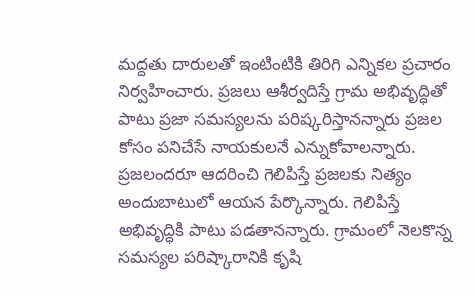మద్దతు దారులతో ఇంటింటికి తిరిగి ఎన్నికల ప్రచారం నిర్వహించారు. ప్రజలు ఆశీర్వదిస్తే గ్రామ అభివృద్ధితో పాటు ప్రజా సమస్యలను పరిష్కరిస్తానన్నారు ప్రజల కోసం పనిచేసే నాయకులనే ఎన్నుకోవాలన్నారు.
ప్రజలందరూ ఆదరించి గెలిపిస్తే ప్రజలకు నిత్యం అందుబాటులో ఆయన పేర్కొన్నారు. గెలిపిస్తే అభివృద్ధికి పాటు పడతానన్నారు. గ్రామంలో నెలకొన్న సమస్యల పరిష్కారానికి కృషి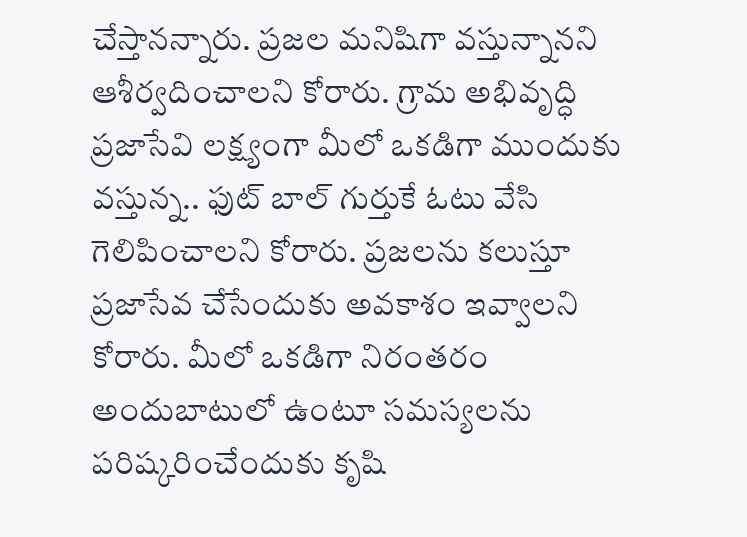చేస్తానన్నారు. ప్రజల మనిషిగా వస్తున్నానని ఆశీర్వదించాలని కోరారు. గ్రామ అభివృద్ధి ప్రజాసేవి లక్ష్యంగా మీలో ఒకడిగా ముందుకు వస్తున్న.. ఫుట్ బాల్ గుర్తుకే ఓటు వేసి గెలిపించాలని కోరారు. ప్రజలను కలుస్తూ ప్రజాసేవ చేసేందుకు అవకాశం ఇవ్వాలని కోరారు. మీలో ఒకడిగా నిరంతరం అందుబాటులో ఉంటూ సమస్యలను పరిష్కరించేందుకు కృషి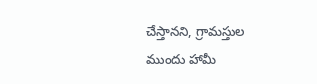చేస్తానని, గ్రామస్తుల ముందు హామీ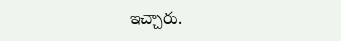ఇచ్చారు.